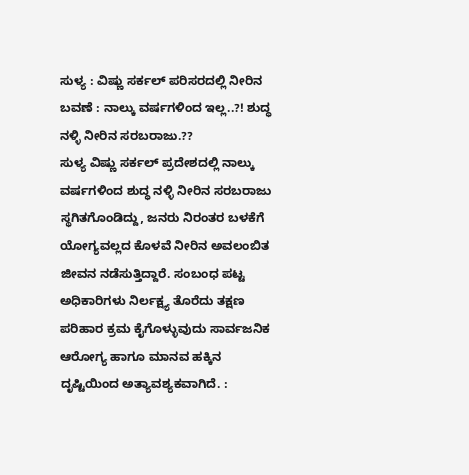ಸುಳ್ಯ : ವಿಷ್ಣು ಸರ್ಕಲ್ ಪರಿಸರದಲ್ಲಿ ನೀರಿನ ಬವಣೆ : ನಾಲ್ಕು ವರ್ಷಗಳಿಂದ ಇಲ್ಲ..?! ಶುದ್ಧ ನಳ್ಳಿ ನೀರಿನ ಸರಬರಾಜು.??
ಸುಳ್ಯ ವಿಷ್ಣು ಸರ್ಕಲ್ ಪ್ರದೇಶದಲ್ಲಿ ನಾಲ್ಕು ವರ್ಷಗಳಿಂದ ಶುದ್ಧ ನಳ್ಳಿ ನೀರಿನ ಸರಬರಾಜು ಸ್ಥಗಿತಗೊಂಡಿದ್ದು, ಜನರು ನಿರಂತರ ಬಳಕೆಗೆ ಯೋಗ್ಯವಲ್ಲದ ಕೊಳವೆ ನೀರಿನ ಅವಲಂಬಿತ ಜೀವನ ನಡೆಸುತ್ತಿದ್ದಾರೆ. ಸಂಬಂಧ ಪಟ್ಟ ಅಧಿಕಾರಿಗಳು ನಿರ್ಲಕ್ಷ್ಯ ತೊರೆದು ತಕ್ಷಣ ಪರಿಹಾರ ಕ್ರಮ ಕೈಗೊಳ್ಳುವುದು ಸಾರ್ವಜನಿಕ ಆರೋಗ್ಯ ಹಾಗೂ ಮಾನವ ಹಕ್ಕಿನ ದೃಷ್ಟಿಯಿಂದ ಅತ್ಯಾವಶ್ಯಕವಾಗಿದೆ. :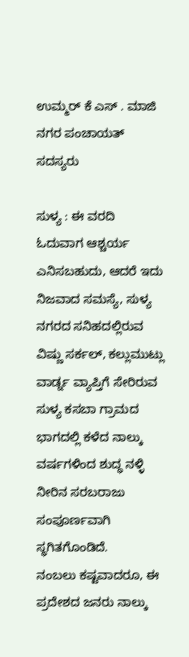ಉಮ್ಮರ್ ಕೆ ಎಸ್ . ಮಾಜಿ ನಗರ ಪಂಚಾಯತ್ ಸದಸ್ಯರು

ಸುಳ್ಯ : ಈ ವರದಿ ಓದುವಾಗ ಆಶ್ಚರ್ಯ ಎನಿಸಬಹುದು, ಆದರೆ ಇದು ನಿಜವಾದ ಸಮಸ್ಯೆ, ಸುಳ್ಯ ನಗರದ ಸನಿಹದಲ್ಲಿರುವ ವಿಷ್ಣು ಸರ್ಕಲ್, ಕಲ್ಲುಮುಟ್ಲು ವಾರ್ಡ್ನ ವ್ಯಾಪ್ತಿಗೆ ಸೇರಿರುವ ಸುಳ್ಯ ಕಸಬಾ ಗ್ರಾಮದ ಭಾಗದಲ್ಲಿ ಕಳೆದ ನಾಲ್ಕು ವರ್ಷಗಳಿಂದ ಶುದ್ಧ ನಳ್ಳಿ ನೀರಿನ ಸರಬರಾಜು ಸಂಪೂರ್ಣವಾಗಿ ಸ್ಥಗಿತಗೊಂಡಿದೆ.
ನಂಬಲು ಕಷ್ಟವಾದರೂ, ಈ ಪ್ರದೇಶದ ಜನರು ನಾಲ್ಕು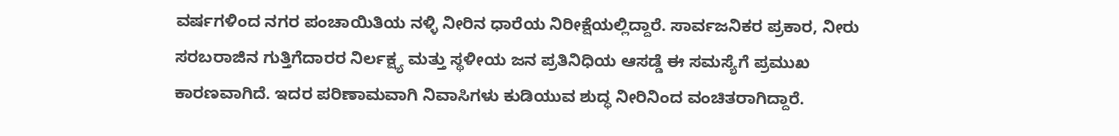ವರ್ಷಗಳಿಂದ ನಗರ ಪಂಚಾಯಿತಿಯ ನಳ್ಳಿ ನೀರಿನ ಧಾರೆಯ ನಿರೀಕ್ಷೆಯಲ್ಲಿದ್ದಾರೆ. ಸಾರ್ವಜನಿಕರ ಪ್ರಕಾರ, ನೀರು ಸರಬರಾಜಿನ ಗುತ್ತಿಗೆದಾರರ ನಿರ್ಲಕ್ಷ್ಯ ಮತ್ತು ಸ್ಥಳೀಯ ಜನ ಪ್ರತಿನಿಧಿಯ ಆಸಡ್ಡೆ ಈ ಸಮಸ್ಯೆಗೆ ಪ್ರಮುಖ ಕಾರಣವಾಗಿದೆ. ಇದರ ಪರಿಣಾಮವಾಗಿ ನಿವಾಸಿಗಳು ಕುಡಿಯುವ ಶುದ್ಧ ನೀರಿನಿಂದ ವಂಚಿತರಾಗಿದ್ದಾರೆ.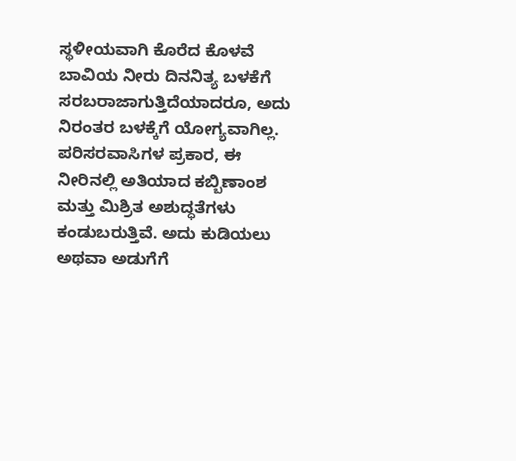ಸ್ಥಳೀಯವಾಗಿ ಕೊರೆದ ಕೊಳವೆ ಬಾವಿಯ ನೀರು ದಿನನಿತ್ಯ ಬಳಕೆಗೆ ಸರಬರಾಜಾಗುತ್ತಿದೆಯಾದರೂ, ಅದು ನಿರಂತರ ಬಳಕ್ಕೆಗೆ ಯೋಗ್ಯವಾಗಿಲ್ಲ. ಪರಿಸರವಾಸಿಗಳ ಪ್ರಕಾರ, ಈ ನೀರಿನಲ್ಲಿ ಅತಿಯಾದ ಕಬ್ಬಿಣಾಂಶ ಮತ್ತು ಮಿಶ್ರಿತ ಅಶುದ್ಧತೆಗಳು ಕಂಡುಬರುತ್ತಿವೆ. ಅದು ಕುಡಿಯಲು ಅಥವಾ ಅಡುಗೆಗೆ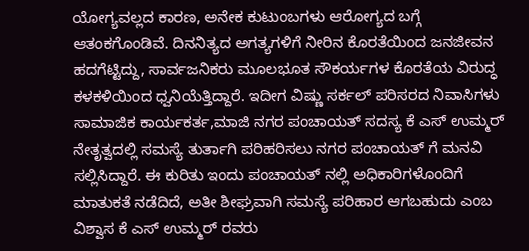ಯೋಗ್ಯವಲ್ಲದ ಕಾರಣ, ಅನೇಕ ಕುಟುಂಬಗಳು ಆರೋಗ್ಯದ ಬಗ್ಗೆ ಆತಂಕಗೊಂಡಿವೆ. ದಿನನಿತ್ಯದ ಅಗತ್ಯಗಳಿಗೆ ನೀರಿನ ಕೊರತೆಯಿಂದ ಜನಜೀವನ ಹದಗೆಟ್ಟಿದ್ದು, ಸಾರ್ವಜನಿಕರು ಮೂಲಭೂತ ಸೌಕರ್ಯಗಳ ಕೊರತೆಯ ವಿರುದ್ಧ ಕಳಕಳಿಯಿಂದ ಧ್ವನಿಯೆತ್ತಿದ್ದಾರೆ. ಇದೀಗ ವಿಷ್ಣು ಸರ್ಕಲ್ ಪರಿಸರದ ನಿವಾಸಿಗಳು ಸಾಮಾಜಿಕ ಕಾರ್ಯಕರ್ತ,ಮಾಜಿ ನಗರ ಪಂಚಾಯತ್ ಸದಸ್ಯ ಕೆ ಎಸ್ ಉಮ್ಮರ್ ನೇತೃತ್ವದಲ್ಲಿ ಸಮಸ್ಯೆ ತುರ್ತಾಗಿ ಪರಿಹರಿಸಲು ನಗರ ಪಂಚಾಯತ್ ಗೆ ಮನವಿ ಸಲ್ಲಿಸಿದ್ದಾರೆ. ಈ ಕುರಿತು ಇಂದು ಪಂಚಾಯತ್ ನಲ್ಲಿ ಅಧಿಕಾರಿಗಳೊಂದಿಗೆ ಮಾತುಕತೆ ನಡೆದಿದೆ, ಅತೀ ಶೀಘ್ರವಾಗಿ ಸಮಸ್ಯೆ ಪರಿಹಾರ ಆಗಬಹುದು ಎಂಬ ವಿಶ್ವಾಸ ಕೆ ಎಸ್ ಉಮ್ಮರ್ ರವರು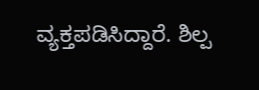ವ್ಯಕ್ತಪಡಿಸಿದ್ದಾರೆ. ಶಿಲ್ಪ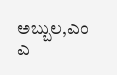ಅಬ್ಬುಲ,ಎಂ ಎ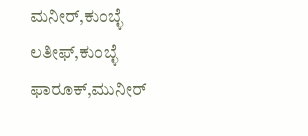ಮನೀರ್,ಕುಂಬ್ಳೆ ಲತೀಫ್,ಕುಂಬ್ಳೆ ಫಾರೂಕ್,ಮುನೀರ್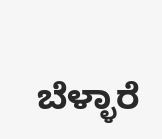ಬೆಳ್ಳಾರೆ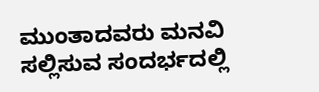ಮುಂತಾದವರು ಮನವಿ ಸಲ್ಲಿಸುವ ಸಂದರ್ಭದಲ್ಲಿ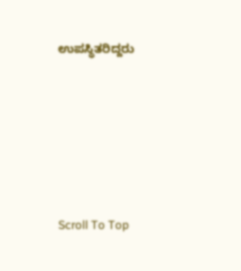ಉಪಸ್ಥಿತರಿದ್ದರು






Scroll To Top